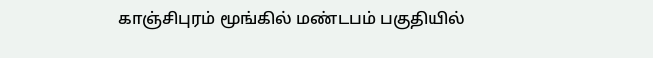காஞ்சிபுரம் மூங்கில் மண்டபம் பகுதியில்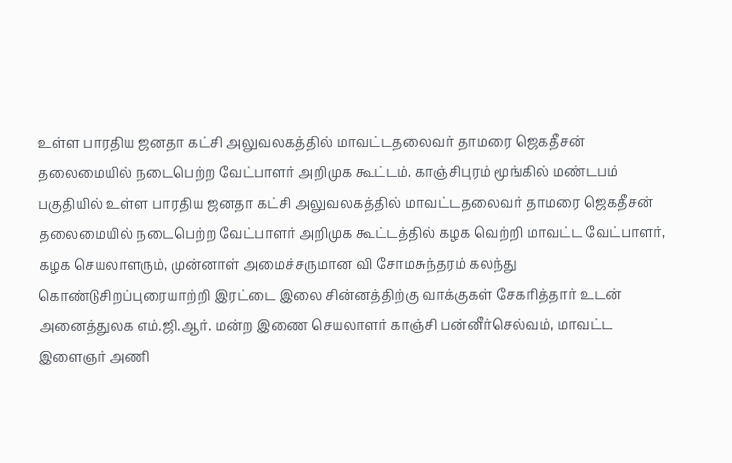உள்ள பாரதிய ஜனதா கட்சி அலுவலகத்தில் மாவட்டதலைவர் தாமரை ஜெகதீசன் தலைமையில் நடைபெற்ற வேட்பாளர் அறிமுக கூட்டம். காஞ்சிபுரம் மூங்கில் மண்டபம் பகுதியில் உள்ள பாரதிய ஜனதா கட்சி அலுவலகத்தில் மாவட்டதலைவர் தாமரை ஜெகதீசன் தலைமையில் நடைபெற்ற வேட்பாளர் அறிமுக கூட்டத்தில் கழக வெற்றி மாவட்ட வேட்பாளர், கழக செயலாளரும், முன்னாள் அமைச்சருமான வி சோமசுந்தரம் கலந்து கொண்டுசிறப்புரையாற்றி இரட்டை இலை சின்னத்திற்கு வாக்குகள் சேகரித்தார் உடன் அனைத்துலக எம்.ஜி.ஆர். மன்ற இணை செயலாளர் காஞ்சி பன்னீர்செல்வம், மாவட்ட இளைஞர் அணி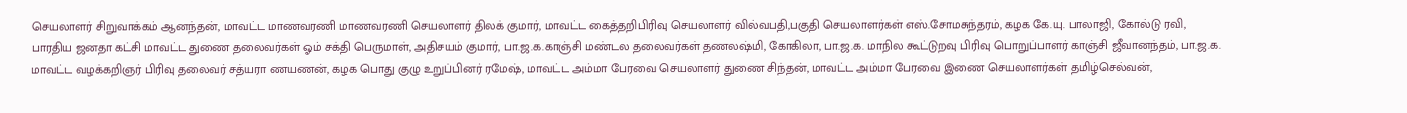செயலாளர் சிறுவாக்கம் ஆனந்தன், மாவட்ட மாணவரணி மாணவரணி செயலாளர் திலக் குமார், மாவட்ட கைத்தறிபிரிவு செயலாளர் வில்வபதி,பகுதி செயலாளர்கள் எஸ்.சோமசுந்தரம், கழக கே.யு. பாலாஜி, கோல்டு ரவி, பாரதிய ஜனதா கட்சி மாவட்ட துணை தலைவர்கள் ஓம் சக்தி பெருமாள், அதிசயம் குமார், பா.ஜ.க.காஞ்சி மண்டல தலைவர்கள் தணலஷ்மி, கோகிலா, பா.ஜ.க. மாநில கூட்டுறவு பிரிவு பொறுப்பாளர் காஞ்சி ஜீவானந்தம், பா.ஜ.க. மாவட்ட வழக்கறிஞர் பிரிவு தலைவர் சத்யரா ணயணன், கழக பொது குழு உறுப்பினர் ரமேஷ், மாவட்ட அம்மா பேரவை செயலாளர் துணை சிந்தன், மாவட்ட அம்மா பேரவை இணை செயலாளர்கள் தமிழ்செல்வன்,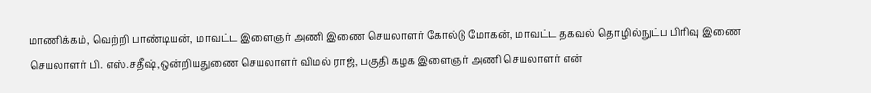மாணிக்கம், வெற்றி பாண்டியன், மாவட்ட இளைஞர் அணி இணை செயலாளர் கோல்டு மோகன், மாவட்ட தகவல் தொழில்நுட்ப பிரிவு இணை செயலாளர் பி. எஸ்.சதீஷ்,ஒன்றியதுணை செயலாளர் விமல் ராஜ், பகுதி கழக இளைஞர் அணி செயலாளர் என்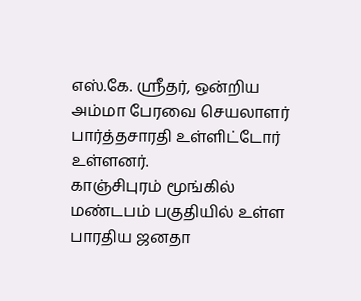எஸ்.கே. ஸ்ரீதர், ஒன்றிய அம்மா பேரவை செயலாளர் பார்த்தசாரதி உள்ளிட்டோர் உள்ளனர்.
காஞ்சிபுரம் மூங்கில் மண்டபம் பகுதியில் உள்ள பாரதிய ஜனதா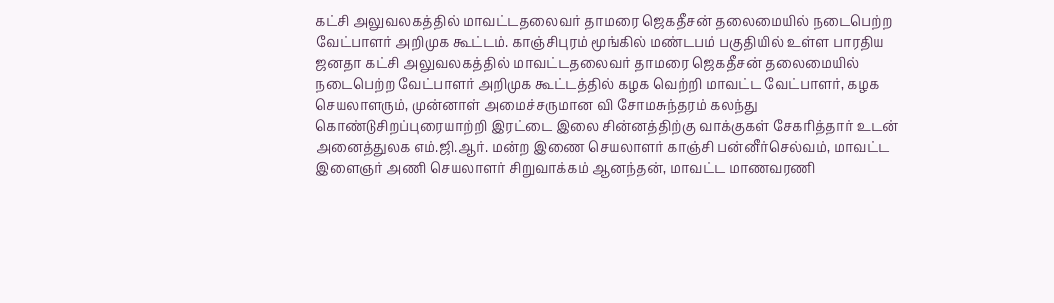கட்சி அலுவலகத்தில் மாவட்டதலைவர் தாமரை ஜெகதீசன் தலைமையில் நடைபெற்ற வேட்பாளர் அறிமுக கூட்டம். காஞ்சிபுரம் மூங்கில் மண்டபம் பகுதியில் உள்ள பாரதிய ஜனதா கட்சி அலுவலகத்தில் மாவட்டதலைவர் தாமரை ஜெகதீசன் தலைமையில் நடைபெற்ற வேட்பாளர் அறிமுக கூட்டத்தில் கழக வெற்றி மாவட்ட வேட்பாளர், கழக செயலாளரும், முன்னாள் அமைச்சருமான வி சோமசுந்தரம் கலந்து கொண்டுசிறப்புரையாற்றி இரட்டை இலை சின்னத்திற்கு வாக்குகள் சேகரித்தார் உடன் அனைத்துலக எம்.ஜி.ஆர். மன்ற இணை செயலாளர் காஞ்சி பன்னீர்செல்வம், மாவட்ட இளைஞர் அணி செயலாளர் சிறுவாக்கம் ஆனந்தன், மாவட்ட மாணவரணி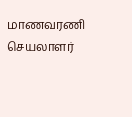மாணவரணி செயலாளர்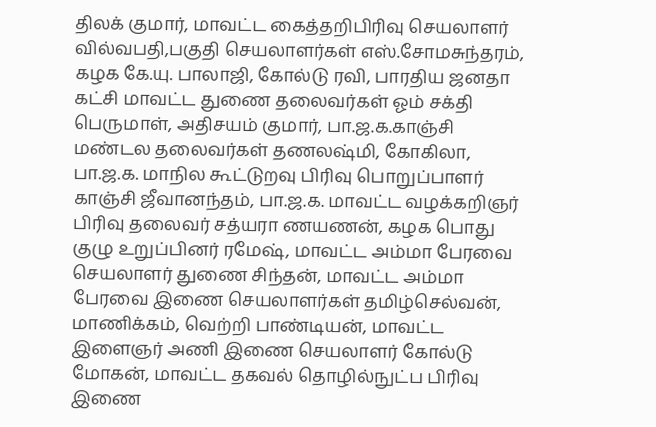திலக் குமார், மாவட்ட கைத்தறிபிரிவு செயலாளர் வில்வபதி,பகுதி செயலாளர்கள் எஸ்.சோமசுந்தரம், கழக கே.யு. பாலாஜி, கோல்டு ரவி, பாரதிய ஜனதா கட்சி மாவட்ட துணை தலைவர்கள் ஓம் சக்தி பெருமாள், அதிசயம் குமார், பா.ஜ.க.காஞ்சி மண்டல தலைவர்கள் தணலஷ்மி, கோகிலா, பா.ஜ.க. மாநில கூட்டுறவு பிரிவு பொறுப்பாளர் காஞ்சி ஜீவானந்தம், பா.ஜ.க. மாவட்ட வழக்கறிஞர் பிரிவு தலைவர் சத்யரா ணயணன், கழக பொது குழு உறுப்பினர் ரமேஷ், மாவட்ட அம்மா பேரவை செயலாளர் துணை சிந்தன், மாவட்ட அம்மா பேரவை இணை செயலாளர்கள் தமிழ்செல்வன், மாணிக்கம், வெற்றி பாண்டியன், மாவட்ட இளைஞர் அணி இணை செயலாளர் கோல்டு மோகன், மாவட்ட தகவல் தொழில்நுட்ப பிரிவு இணை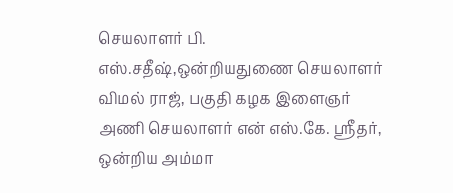செயலாளர் பி. எஸ்.சதீஷ்,ஒன்றியதுணை செயலாளர் விமல் ராஜ், பகுதி கழக இளைஞர் அணி செயலாளர் என் எஸ்.கே. ஸ்ரீதர், ஒன்றிய அம்மா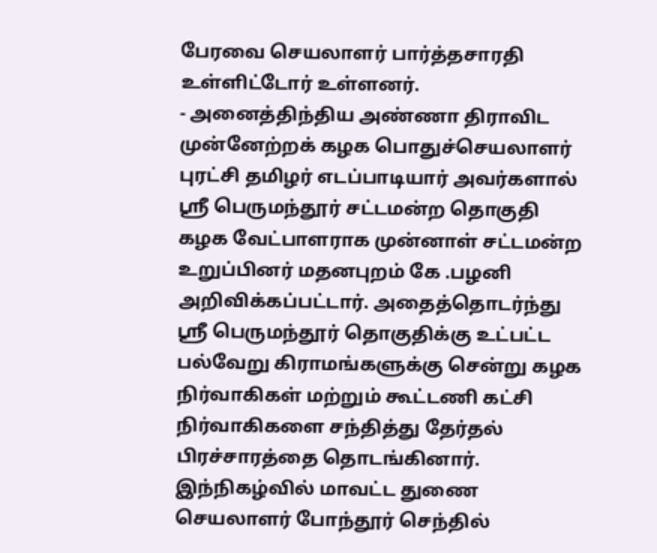பேரவை செயலாளர் பார்த்தசாரதி உள்ளிட்டோர் உள்ளனர்.
- அனைத்திந்திய அண்ணா திராவிட முன்னேற்றக் கழக பொதுச்செயலாளர் புரட்சி தமிழர் எடப்பாடியார் அவர்களால் ஸ்ரீ பெருமந்தூர் சட்டமன்ற தொகுதி கழக வேட்பாளராக முன்னாள் சட்டமன்ற உறுப்பினர் மதனபுறம் கே .பழனி அறிவிக்கப்பட்டார். அதைத்தொடர்ந்து ஸ்ரீ பெருமந்தூர் தொகுதிக்கு உட்பட்ட பல்வேறு கிராமங்களுக்கு சென்று கழக நிர்வாகிகள் மற்றும் கூட்டணி கட்சி நிர்வாகிகளை சந்தித்து தேர்தல் பிரச்சாரத்தை தொடங்கினார். இந்நிகழ்வில் மாவட்ட துணை செயலாளர் போந்தூர் செந்தில்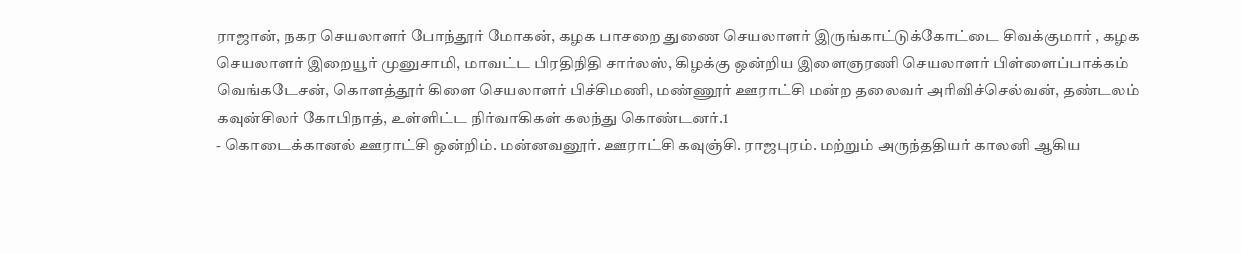ராஜான், நகர செயலாளர் போந்தூர் மோகன், கழக பாசறை துணை செயலாளர் இருங்காட்டுக்கோட்டை சிவக்குமார் , கழக செயலாளர் இறையூர் முனுசாமி, மாவட்ட பிரதிநிதி சார்லஸ், கிழக்கு ஒன்றிய இளைஞரணி செயலாளர் பிள்ளைப்பாக்கம் வெங்கடேசன், கொளத்தூர் கிளை செயலாளர் பிச்சிமணி, மண்ணூர் ஊராட்சி மன்ற தலைவர் அரிவிச்செல்வன், தண்டலம் கவுன்சிலர் கோபிநாத், உள்ளிட்ட நிர்வாகிகள் கலந்து கொண்டனர்.1
- கொடைக்கானல் ஊராட்சி ஒன்றிம். மன்னவனூர். ஊராட்சி கவுஞ்சி. ராஜபுரம். மற்றும் அருந்ததியர் காலனி ஆகிய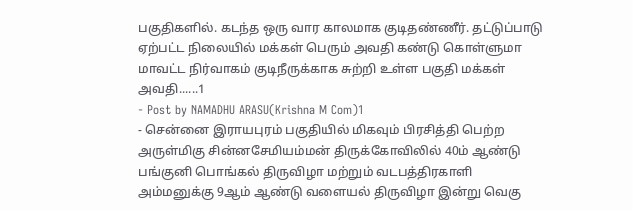பகுதிகளில். கடந்த ஒரு வார காலமாக குடிதண்ணீர். தட்டுப்பாடு ஏற்பட்ட நிலையில் மக்கள் பெரும் அவதி கண்டு கொள்ளுமா மாவட்ட நிர்வாகம் குடிநீருக்காக சுற்றி உள்ள பகுதி மக்கள் அவதி......1
- Post by NAMADHU ARASU(Krishna M Com)1
- சென்னை இராயபுரம் பகுதியில் மிகவும் பிரசித்தி பெற்ற அருள்மிகு சின்னசேமியம்மன் திருக்கோவிலில் 40ம் ஆண்டு பங்குனி பொங்கல் திருவிழா மற்றும் வடபத்திரகாளி அம்மனுக்கு 9ஆம் ஆண்டு வளையல் திருவிழா இன்று வெகு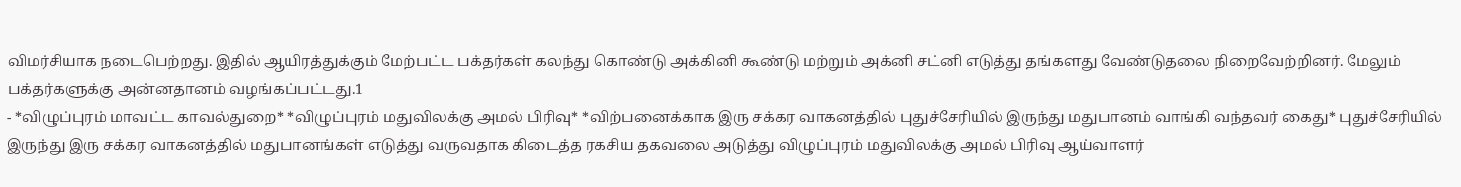விமர்சியாக நடைபெற்றது. இதில் ஆயிரத்துக்கும் மேற்பட்ட பக்தர்கள் கலந்து கொண்டு அக்கினி கூண்டு மற்றும் அக்னி சட்னி எடுத்து தங்களது வேண்டுதலை நிறைவேற்றினர். மேலும் பக்தர்களுக்கு அன்னதானம் வழங்கப்பட்டது.1
- *விழுப்புரம் மாவட்ட காவல்துறை* *விழுப்புரம் மதுவிலக்கு அமல் பிரிவு* *விற்பனைக்காக இரு சக்கர வாகனத்தில் புதுச்சேரியில் இருந்து மதுபானம் வாங்கி வந்தவர் கைது* புதுச்சேரியில் இருந்து இரு சக்கர வாகனத்தில் மதுபானங்கள் எடுத்து வருவதாக கிடைத்த ரகசிய தகவலை அடுத்து விழுப்புரம் மதுவிலக்கு அமல் பிரிவு ஆய்வாளர்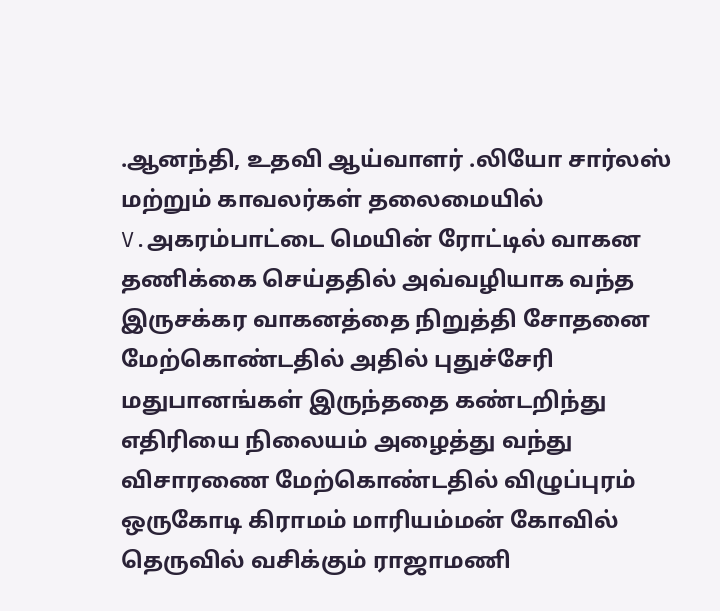.ஆனந்தி, உதவி ஆய்வாளர் .லியோ சார்லஸ் மற்றும் காவலர்கள் தலைமையில் V.அகரம்பாட்டை மெயின் ரோட்டில் வாகன தணிக்கை செய்ததில் அவ்வழியாக வந்த இருசக்கர வாகனத்தை நிறுத்தி சோதனை மேற்கொண்டதில் அதில் புதுச்சேரி மதுபானங்கள் இருந்ததை கண்டறிந்து எதிரியை நிலையம் அழைத்து வந்து விசாரணை மேற்கொண்டதில் விழுப்புரம் ஒருகோடி கிராமம் மாரியம்மன் கோவில் தெருவில் வசிக்கும் ராஜாமணி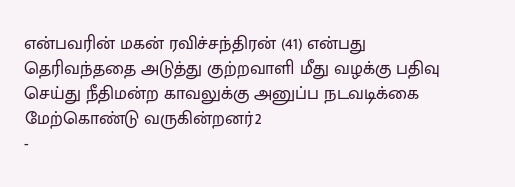என்பவரின் மகன் ரவிச்சந்திரன் (41) என்பது தெரிவந்ததை அடுத்து குற்றவாளி மீது வழக்கு பதிவு செய்து நீதிமன்ற காவலுக்கு அனுப்ப நடவடிக்கை மேற்கொண்டு வருகின்றனர்2
-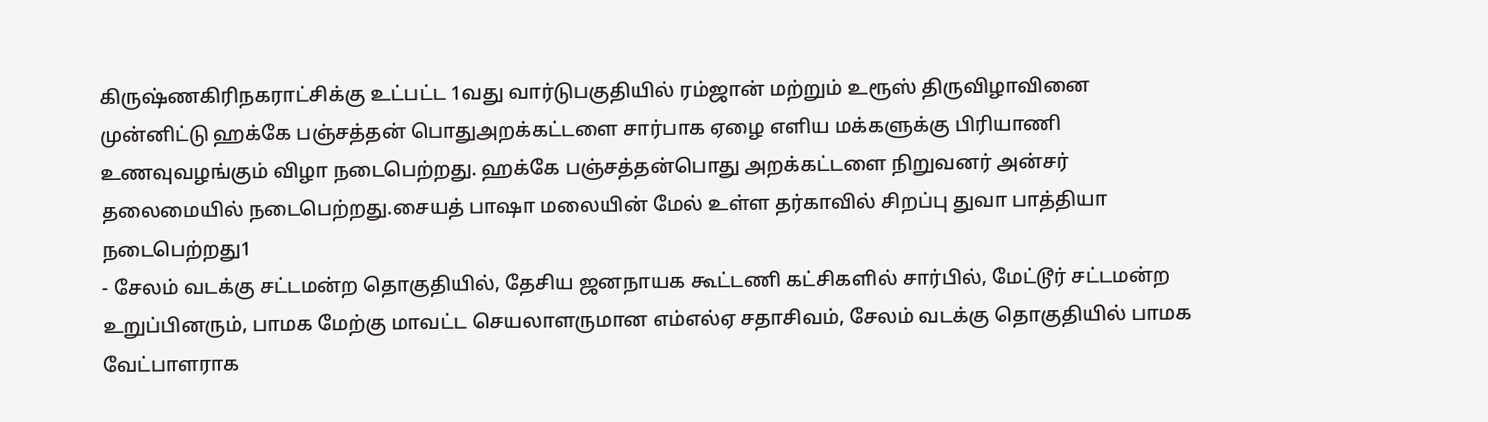கிருஷ்ணகிரிநகராட்சிக்கு உட்பட்ட 1வது வார்டுபகுதியில் ரம்ஜான் மற்றும் உரூஸ் திருவிழாவினை முன்னிட்டு ஹக்கே பஞ்சத்தன் பொதுஅறக்கட்டளை சார்பாக ஏழை எளிய மக்களுக்கு பிரியாணி உணவுவழங்கும் விழா நடைபெற்றது. ஹக்கே பஞ்சத்தன்பொது அறக்கட்டளை நிறுவனர் அன்சர் தலைமையில் நடைபெற்றது.சையத் பாஷா மலையின் மேல் உள்ள தர்காவில் சிறப்பு துவா பாத்தியா நடைபெற்றது1
- சேலம் வடக்கு சட்டமன்ற தொகுதியில், தேசிய ஜனநாயக கூட்டணி கட்சிகளில் சார்பில், மேட்டூர் சட்டமன்ற உறுப்பினரும், பாமக மேற்கு மாவட்ட செயலாளருமான எம்எல்ஏ சதாசிவம், சேலம் வடக்கு தொகுதியில் பாமக வேட்பாளராக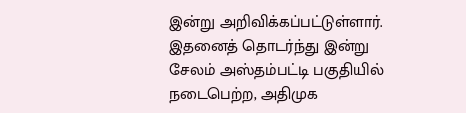இன்று அறிவிக்கப்பட்டுள்ளார். இதனைத் தொடர்ந்து இன்று சேலம் அஸ்தம்பட்டி பகுதியில் நடைபெற்ற, அதிமுக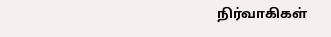நிர்வாகிகள்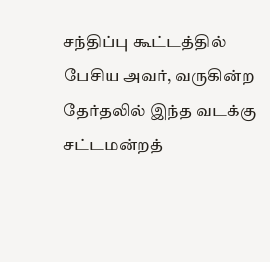சந்திப்பு கூட்டத்தில் பேசிய அவர், வருகின்ற தேர்தலில் இந்த வடக்கு சட்டமன்றத்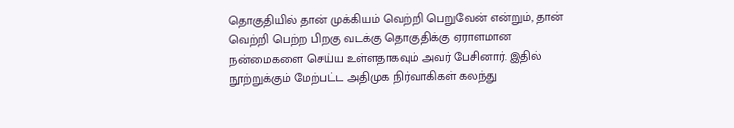தொகுதியில் தான் முக்கியம் வெற்றி பெறுவேன் என்றும், தான் வெற்றி பெற்ற பிறகு வடக்கு தொகுதிக்கு ஏராளமான நன்மைகளை செய்ய உள்ளதாகவும் அவர் பேசினார். இதில் நூற்றுக்கும் மேற்பட்ட அதிமுக நிர்வாகிகள் கலந்து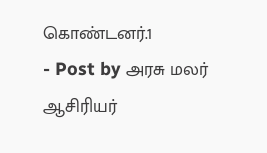கொண்டனர்.1
- Post by அரசு மலர் ஆசிரியர்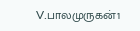V.பாலமுருகன்1